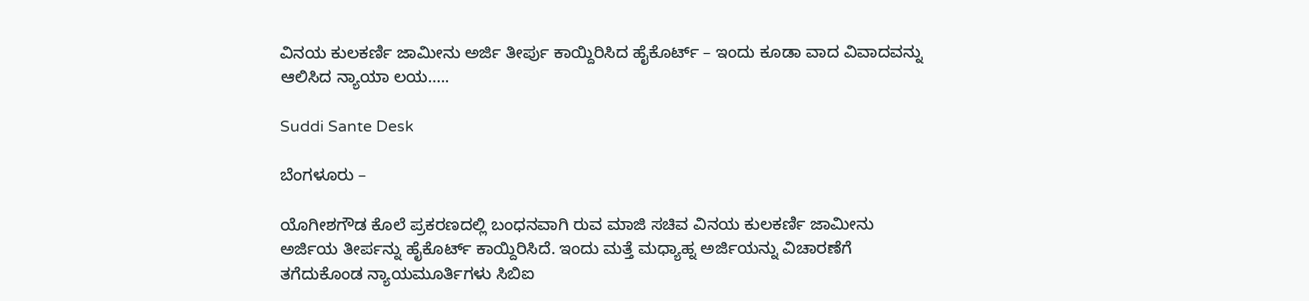ವಿನಯ ಕುಲಕರ್ಣಿ ಜಾಮೀನು ಅರ್ಜಿ ತೀರ್ಪು ಕಾಯ್ದಿರಿಸಿದ ಹೈಕೊರ್ಟ್ – ಇಂದು ಕೂಡಾ ವಾದ ವಿವಾದವನ್ನು ಆಲಿಸಿದ ನ್ಯಾಯಾ ಲಯ…..

Suddi Sante Desk

ಬೆಂಗಳೂರು –

ಯೊಗೀಶಗೌಡ ಕೊಲೆ ಪ್ರಕರಣದಲ್ಲಿ ಬಂಧನವಾಗಿ ರುವ ಮಾಜಿ ಸಚಿವ ವಿನಯ ಕುಲಕರ್ಣಿ ಜಾಮೀನು ಅರ್ಜಿಯ ತೀರ್ಪನ್ನು ಹೈಕೊರ್ಟ್ ಕಾಯ್ದಿರಿಸಿದೆ. ಇಂದು ಮತ್ತೆ ಮಧ್ಯಾಹ್ನ ಅರ್ಜಿಯನ್ನು ವಿಚಾರಣೆಗೆ ತಗೆದುಕೊಂಡ ನ್ಯಾಯಮೂರ್ತಿಗಳು ಸಿಬಿಐ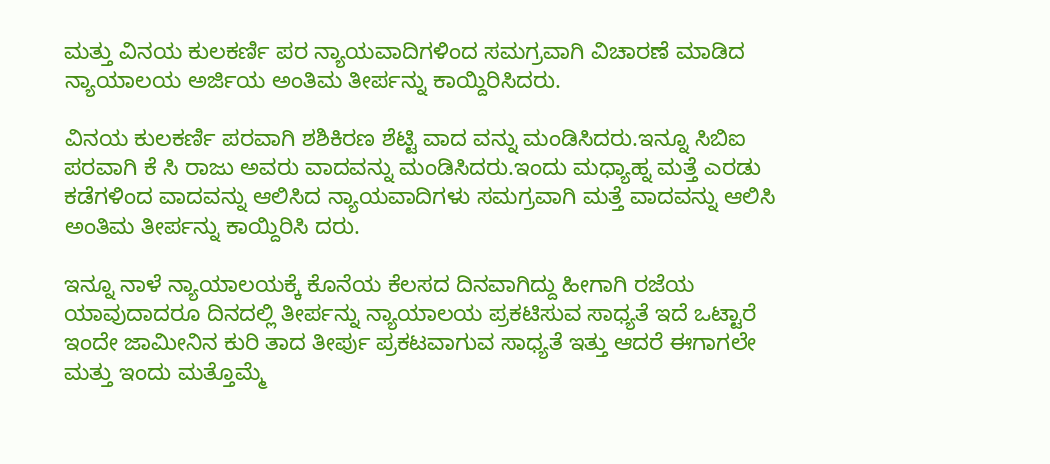ಮತ್ತು ವಿನಯ ಕುಲಕರ್ಣಿ ಪರ ನ್ಯಾಯವಾದಿಗಳಿಂದ ಸಮಗ್ರವಾಗಿ ವಿಚಾರಣೆ ಮಾಡಿದ ನ್ಯಾಯಾಲಯ ಅರ್ಜಿಯ ಅಂತಿಮ ತೀರ್ಪನ್ನು ಕಾಯ್ದಿರಿಸಿದರು.

ವಿನಯ ಕುಲಕರ್ಣಿ ಪರವಾಗಿ ಶಶಿಕಿರಣ ಶೆಟ್ಟಿ ವಾದ ವನ್ನು ಮಂಡಿಸಿದರು.ಇನ್ನೂ ಸಿಬಿಐ ಪರವಾಗಿ ಕೆ ಸಿ ರಾಜು ಅವರು ವಾದವನ್ನು ಮಂಡಿಸಿದರು.ಇಂದು ಮಧ್ಯಾಹ್ನ ಮತ್ತೆ ಎರಡು ಕಡೆಗಳಿಂದ ವಾದವನ್ನು ಆಲಿಸಿದ ನ್ಯಾಯವಾದಿಗಳು ಸಮಗ್ರವಾಗಿ ಮತ್ತೆ ವಾದವನ್ನು ಆಲಿಸಿ ಅಂತಿಮ ತೀರ್ಪನ್ನು ಕಾಯ್ದಿರಿಸಿ ದರು.

ಇನ್ನೂ ನಾಳೆ ನ್ಯಾಯಾಲಯಕ್ಕೆ ಕೊನೆಯ ಕೆಲಸದ ದಿನವಾಗಿದ್ದು ಹೀಗಾಗಿ ರಜೆಯ ಯಾವುದಾದರೂ ದಿನದಲ್ಲಿ ತೀರ್ಪನ್ನು ನ್ಯಾಯಾಲಯ ಪ್ರಕಟಿಸುವ ಸಾಧ್ಯತೆ ಇದೆ ಒಟ್ಟಾರೆ ಇಂದೇ ಜಾಮೀನಿನ ಕುರಿ ತಾದ ತೀರ್ಪು ಪ್ರಕಟವಾಗುವ ಸಾಧ್ಯತೆ ಇತ್ತು ಆದರೆ ಈಗಾಗಲೇ ಮತ್ತು ಇಂದು ಮತ್ತೊಮ್ಮೆ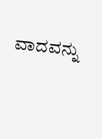ವಾದವನ್ನು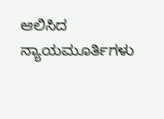ಆಲಿಸಿದ ನ್ಯಾಯಮೂರ್ತಿಗಳು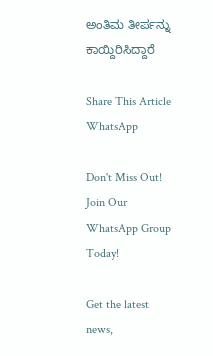ಅಂತಿಮ ತೀರ್ಪನ್ನು ಕಾಯ್ದಿರಿಸಿದ್ದಾರೆ

Share This Article
WhatsApp

Don't Miss Out! Join Our WhatsApp Group Today!

Get the latest news,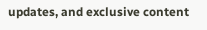updates, and exclusive content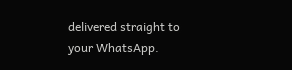delivered straight to your WhatsApp.